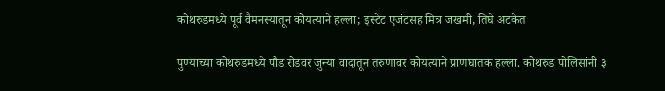कोथरुडमध्ये पूर्व वैमनस्यातून कोयत्याने हल्ला; इस्टेट एजंटसह मित्र जखमी, तिघे अटकेत

पुण्याच्या कोथरुडमध्ये पौड रोडवर जुन्या वादातून तरुणावर कोयत्याने प्राणघातक हल्ला. कोथरुड पोलिसांनी ३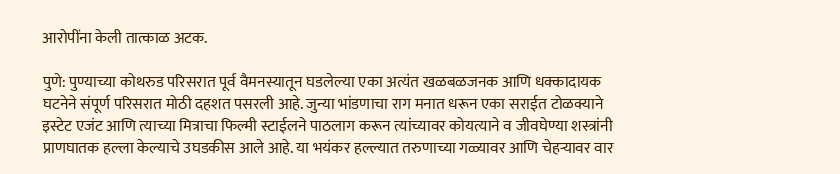आरोपींना केली तात्काळ अटक.

पुणे: पुण्याच्या कोथरुड परिसरात पूर्व वैमनस्यातून घडलेल्या एका अत्यंत खळबळजनक आणि धक्कादायक घटनेने संपूर्ण परिसरात मोठी दहशत पसरली आहे. जुन्या भांडणाचा राग मनात धरून एका सराईत टोळक्याने इस्टेट एजंट आणि त्याच्या मित्राचा फिल्मी स्टाईलने पाठलाग करून त्यांच्यावर कोयत्याने व जीवघेण्या शस्त्रांनी प्राणघातक हल्ला केल्याचे उघडकीस आले आहे. या भयंकर हल्ल्यात तरुणाच्या गळ्यावर आणि चेहऱ्यावर वार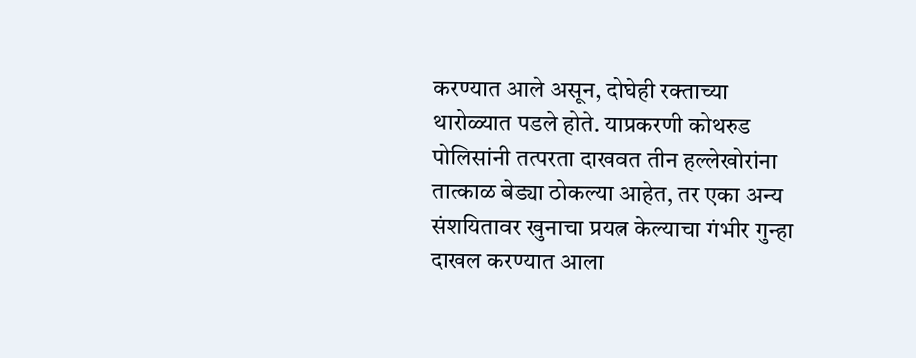करण्यात आले असून, दोघेही रक्ताच्या थारोळ्यात पडले होते. याप्रकरणी कोथरुड पोलिसांनी तत्परता दाखवत तीन हल्लेखोरांना तात्काळ बेड्या ठोकल्या आहेत, तर एका अन्य संशयितावर खुनाचा प्रयत्न केल्याचा गंभीर गुन्हा दाखल करण्यात आला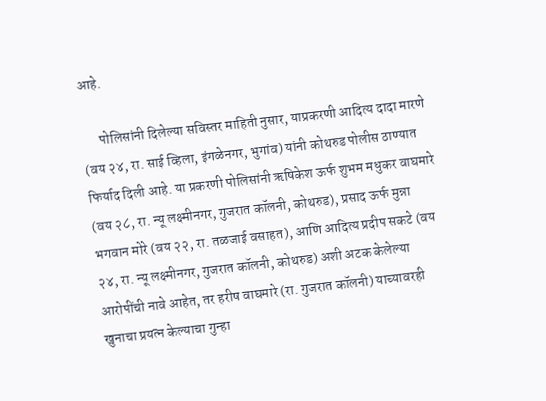आहे.

      पोलिसांनी दिलेल्या सविस्तर माहिती नुसार, याप्रकरणी आदित्य दादा मारणे (वय २४, रा. साई व्हिला, इंगळेनगर, भुगांव) यांनी कोथरुड पोलीस ठाण्यात फिर्याद दिली आहे. या प्रकरणी पोलिसांनी ऋषिकेश ऊर्फ शुभम मधुकर वाघमारे (वय २८, रा. न्यू लक्ष्मीनगर, गुजरात कॉलनी, कोथरुड), प्रसाद ऊर्फ मुन्ना भगवान मोरे (वय २२, रा. तळजाई वसाहत), आणि आदित्य प्रदीप सकटे (वय २४, रा. न्यू लक्ष्मीनगर, गुजरात कॉलनी, कोथरुड) अशी अटक केलेल्या आरोपींची नावे आहेत, तर हरीष वाघमारे (रा. गुजरात कॉलनी) याच्यावरही खुनाचा प्रयत्न केल्याचा गुन्हा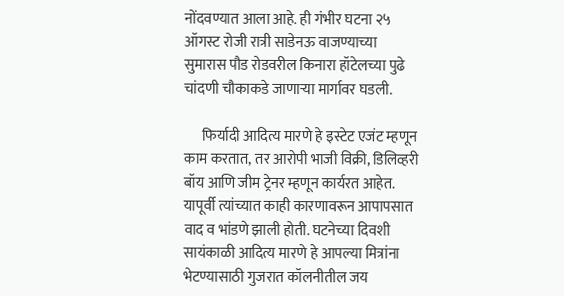नोंदवण्यात आला आहे. ही गंभीर घटना २५ ऑगस्ट रोजी रात्री साडेनऊ वाजण्याच्या सुमारास पौड रोडवरील किनारा हॉटेलच्या पुढे चांदणी चौकाकडे जाणाऱ्या मार्गावर घडली.

      फिर्यादी आदित्य मारणे हे इस्टेट एजंट म्हणून काम करतात, तर आरोपी भाजी विक्री, डिलिव्हरी बॉय आणि जीम ट्रेनर म्हणून कार्यरत आहेत. यापूर्वी त्यांच्यात काही कारणावरून आपापसात वाद व भांडणे झाली होती. घटनेच्या दिवशी सायंकाळी आदित्य मारणे हे आपल्या मित्रांना भेटण्यासाठी गुजरात कॉलनीतील जय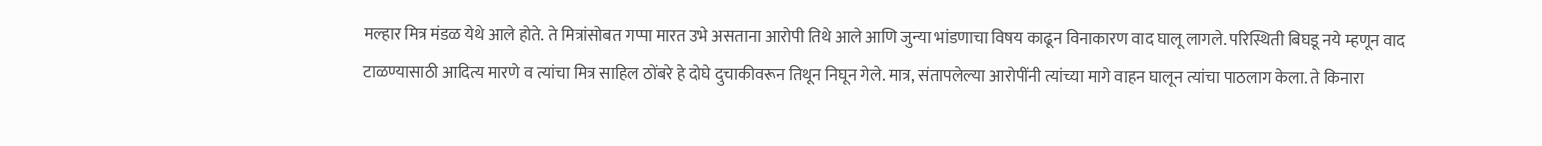मल्हार मित्र मंडळ येथे आले होते. ते मित्रांसोबत गप्पा मारत उभे असताना आरोपी तिथे आले आणि जुन्या भांडणाचा विषय काढून विनाकारण वाद घालू लागले. परिस्थिती बिघडू नये म्हणून वाद टाळण्यासाठी आदित्य मारणे व त्यांचा मित्र साहिल ठोंबरे हे दोघे दुचाकीवरून तिथून निघून गेले. मात्र, संतापलेल्या आरोपींनी त्यांच्या मागे वाहन घालून त्यांचा पाठलाग केला. ते किनारा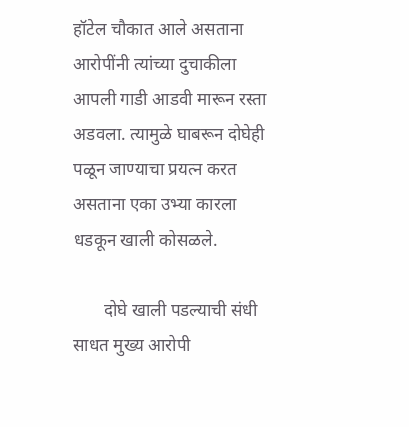हॉटेल चौकात आले असताना आरोपींनी त्यांच्या दुचाकीला आपली गाडी आडवी मारून रस्ता अडवला. त्यामुळे घाबरून दोघेही पळून जाण्याचा प्रयत्न करत असताना एका उभ्या कारला धडकून खाली कोसळले.

       दोघे खाली पडल्याची संधी साधत मुख्य आरोपी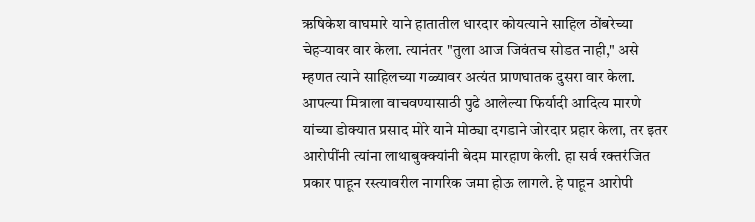ऋषिकेश वाघमारे याने हातातील धारदार कोयत्याने साहिल ठोंबरेच्या चेहऱ्यावर वार केला. त्यानंतर "तुला आज जिवंतच सोडत नाही," असे म्हणत त्याने साहिलच्या गळ्यावर अत्यंत प्राणघातक दुसरा वार केला. आपल्या मित्राला वाचवण्यासाठी पुढे आलेल्या फिर्यादी आदित्य मारणे यांच्या डोक्यात प्रसाद मोरे याने मोठ्या दगडाने जोरदार प्रहार केला, तर इतर आरोपींनी त्यांना लाथाबुक्क्यांनी बेदम मारहाण केली. हा सर्व रक्तरंजित प्रकार पाहून रस्त्यावरील नागरिक जमा होऊ लागले. हे पाहून आरोपी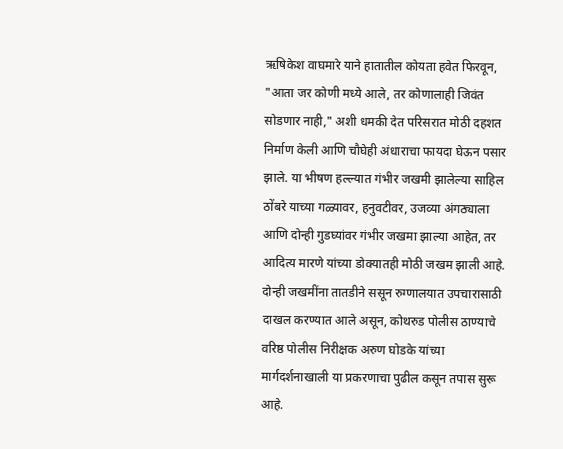ऋषिकेश वाघमारे याने हातातील कोयता हवेत फिरवून, "आता जर कोणी मध्ये आले, तर कोणालाही जिवंत सोडणार नाही," अशी धमकी देत परिसरात मोठी दहशत निर्माण केली आणि चौघेही अंधाराचा फायदा घेऊन पसार झाले. या भीषण हल्ल्यात गंभीर जखमी झालेल्या साहिल ठोंबरे याच्या गळ्यावर, हनुवटीवर, उजव्या अंगठ्याला आणि दोन्ही गुडघ्यांवर गंभीर जखमा झाल्या आहेत, तर आदित्य मारणे यांच्या डोक्यातही मोठी जखम झाली आहे. दोन्ही जखमींना तातडीने ससून रुग्णालयात उपचारासाठी दाखल करण्यात आले असून, कोथरुड पोलीस ठाण्याचे वरिष्ठ पोलीस निरीक्षक अरुण घोडके यांच्या मार्गदर्शनाखाली या प्रकरणाचा पुढील कसून तपास सुरू आहे.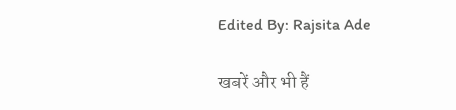Edited By: Rajsita Ade

खबरें और भी हैं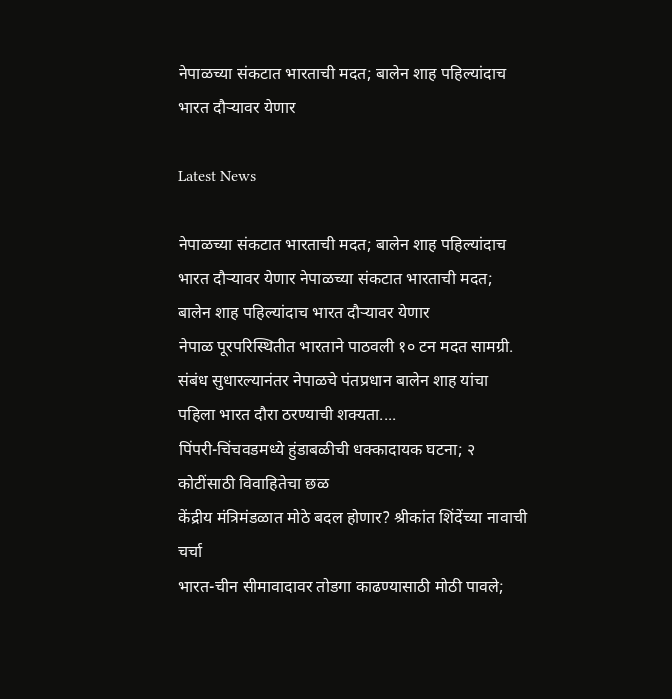नेपाळच्या संकटात भारताची मदत; बालेन शाह पहिल्यांदाच भारत दौऱ्यावर येणार

Latest News

नेपाळच्या संकटात भारताची मदत; बालेन शाह पहिल्यांदाच भारत दौऱ्यावर येणार नेपाळच्या संकटात भारताची मदत; बालेन शाह पहिल्यांदाच भारत दौऱ्यावर येणार
नेपाळ पूरपरिस्थितीत भारताने पाठवली १० टन मदत सामग्री. संबंध सुधारल्यानंतर नेपाळचे पंतप्रधान बालेन शाह यांचा पहिला भारत दौरा ठरण्याची शक्यता....
पिंपरी-चिंचवडमध्ये हुंडाबळीची धक्कादायक घटना; २ कोटींसाठी विवाहितेचा छळ
केंद्रीय मंत्रिमंडळात मोठे बदल होणार? श्रीकांत शिंदेंच्या नावाची चर्चा
भारत-चीन सीमावादावर तोडगा काढण्यासाठी मोठी पावले;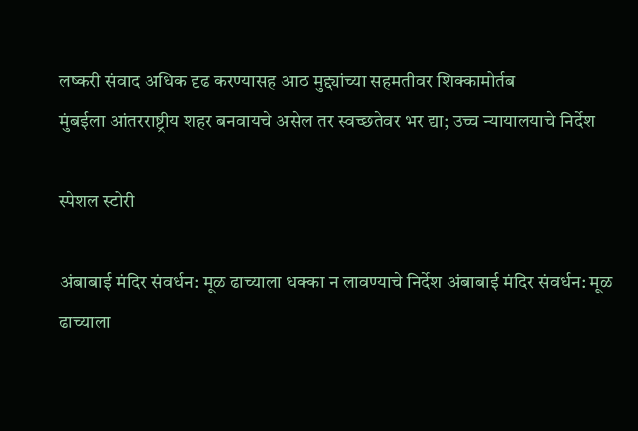लष्करी संवाद अधिक दृढ करण्यासह आठ मुद्द्यांच्या सहमतीवर शिक्कामोर्तब
मुंबईला आंतरराष्ट्रीय शहर बनवायचे असेल तर स्वच्छतेवर भर द्या; उच्च न्यायालयाचे निर्देश

स्पेशल स्टोरी

अंबाबाई मंदिर संवर्धन: मूळ ढाच्याला धक्का न लावण्याचे निर्देश अंबाबाई मंदिर संवर्धन: मूळ ढाच्याला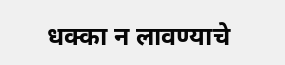धक्का न लावण्याचे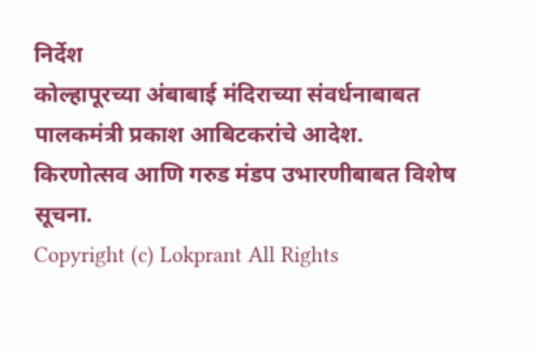निर्देश
कोल्हापूरच्या अंबाबाई मंदिराच्या संवर्धनाबाबत पालकमंत्री प्रकाश आबिटकरांचे आदेश. किरणोत्सव आणि गरुड मंडप उभारणीबाबत विशेष सूचना.
Copyright (c) Lokprant All Rights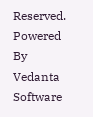Reserved.
Powered By Vedanta Software